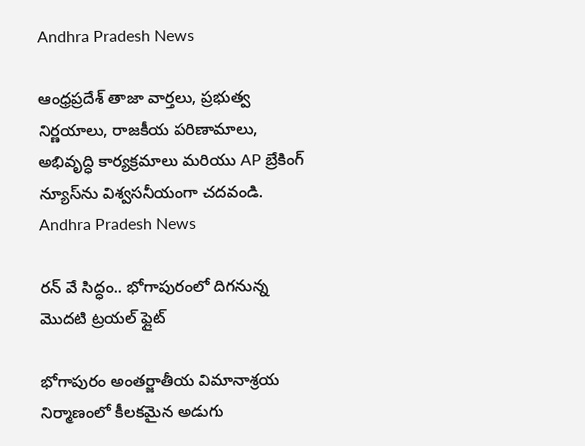Andhra Pradesh News

ఆంధ్రప్రదేశ్ తాజా వార్తలు, ప్రభుత్వ నిర్ణయాలు, రాజకీయ పరిణామాలు, అభివృద్ధి కార్యక్రమాలు మరియు AP బ్రేకింగ్ న్యూస్‌ను విశ్వసనీయంగా చదవండి. Andhra Pradesh News

రన్ వే సిద్ధం.. భోగాపురంలో దిగనున్న మొదటి ట్రయల్ ఫ్లైట్

భోగాపురం అంతర్జాతీయ విమానాశ్రయ నిర్మాణంలో కీలకమైన అడుగు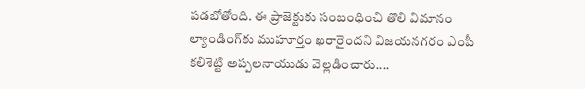పడబోతోంది. ఈ ప్రాజెక్టుకు సంబంధించి తొలి విమానం ల్యాండింగ్‌కు ముహూర్తం ఖరారైందని విజయనగరం ఎంపీ కలిశెట్టి అప్పలనాయుడు వెల్లడించారు....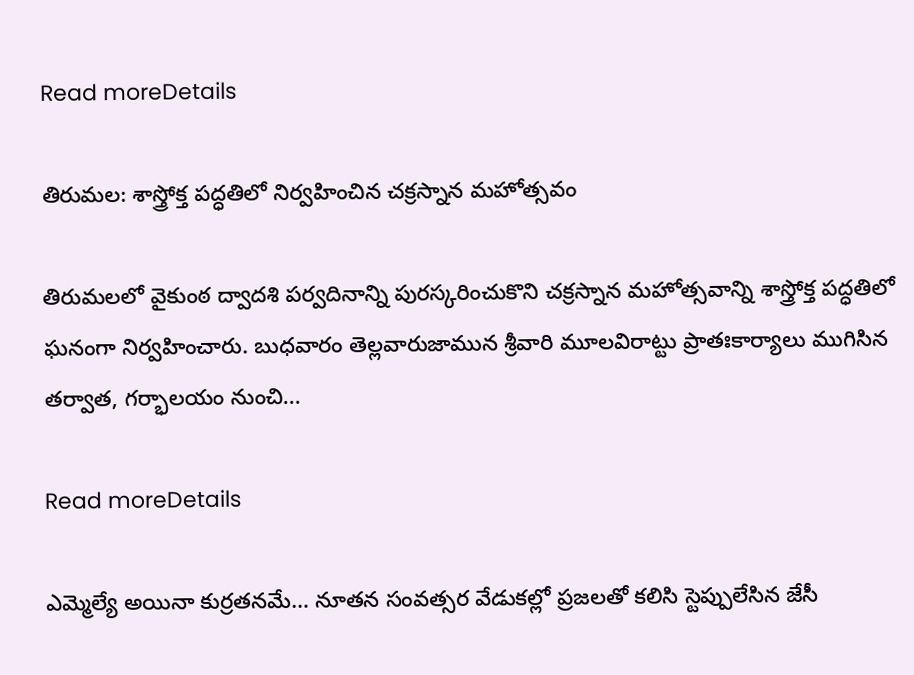Read moreDetails

తిరుమల: శాస్త్రోక్త పద్ధతిలో నిర్వహించిన చక్రస్నాన మహోత్సవం

తిరుమలలో వైకుంఠ ద్వాదశి పర్వదినాన్ని పురస్కరించుకొని చక్రస్నాన మహోత్సవాన్ని శాస్త్రోక్త పద్ధతిలో ఘనంగా నిర్వహించారు. బుధవారం తెల్లవారుజామున శ్రీవారి మూలవిరాట్టు ప్రాతఃకార్యాలు ముగిసిన తర్వాత, గర్భాలయం నుంచి...

Read moreDetails

ఎమ్మెల్యే అయినా కుర్రతనమే… నూతన సంవత్సర వేడుకల్లో ప్రజలతో కలిసి స్టెప్పులేసిన జేసీ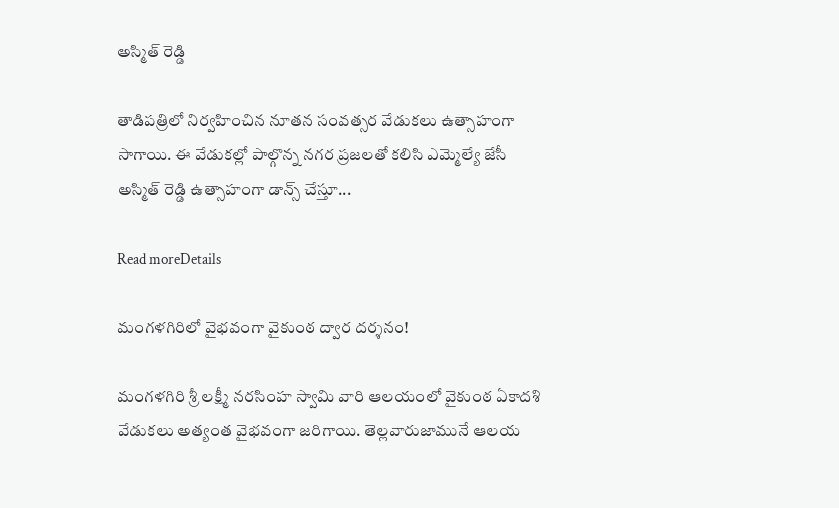అస్మిత్ రెడ్డి

తాడిపత్రిలో నిర్వహించిన నూతన సంవత్సర వేడుకలు ఉత్సాహంగా సాగాయి. ఈ వేడుకల్లో పాల్గొన్న నగర ప్రజలతో కలిసి ఎమ్మెల్యే జేసీ అస్మిత్ రెడ్డి ఉత్సాహంగా డాన్స్ చేస్తూ...

Read moreDetails

మంగళగిరిలో వైభవంగా వైకుంఠ ద్వార దర్శనం!

మంగళగిరి శ్రీ లక్ష్మీ నరసింహ స్వామి వారి ఆలయంలో వైకుంఠ ఏకాదశి వేడుకలు అత్యంత వైభవంగా జరిగాయి. తెల్లవారుజామునే ఆలయ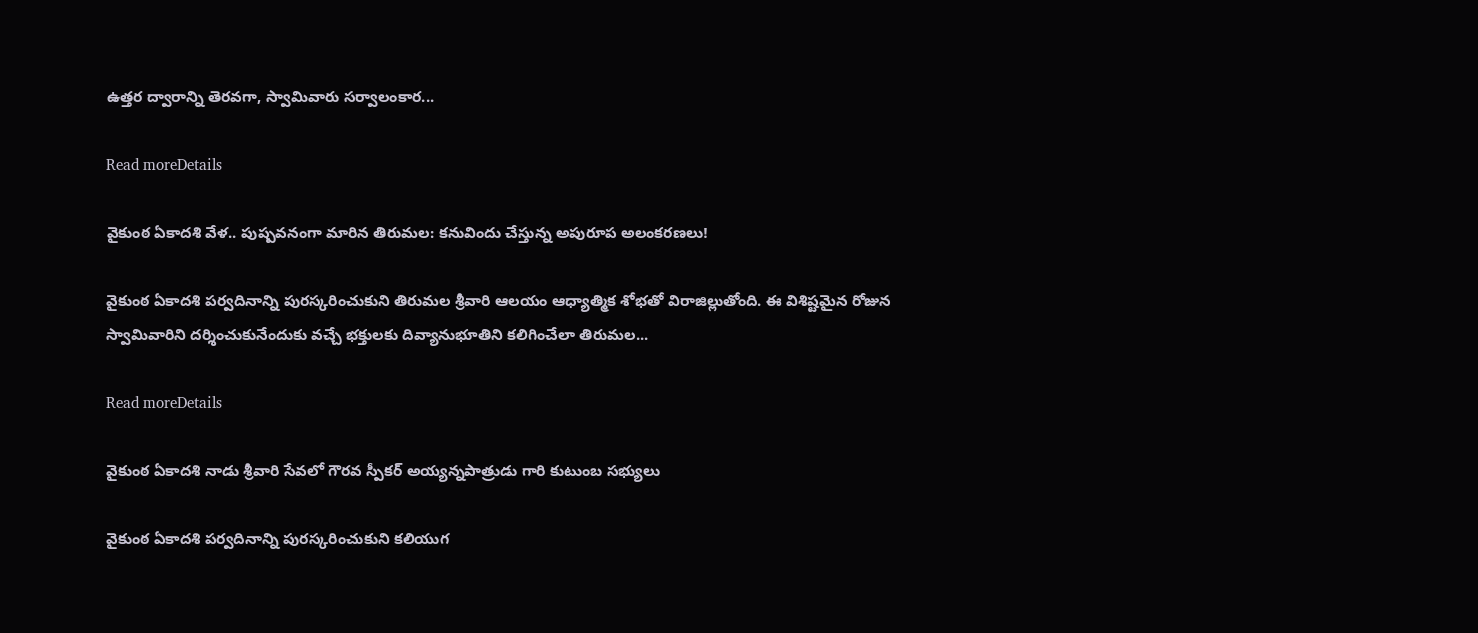ఉత్తర ద్వారాన్ని తెరవగా, స్వామివారు సర్వాలంకార...

Read moreDetails

వైకుంఠ ఏకాదశి వేళ.. పుష్పవనంగా మారిన తిరుమల: కనువిందు చేస్తున్న అపురూప అలంకరణలు!

వైకుంఠ ఏకాదశి పర్వదినాన్ని పురస్కరించుకుని తిరుమల శ్రీవారి ఆలయం ఆధ్యాత్మిక శోభతో విరాజిల్లుతోంది. ఈ విశిష్టమైన రోజున స్వామివారిని దర్శించుకునేందుకు వచ్చే భక్తులకు దివ్యానుభూతిని కలిగించేలా తిరుమల...

Read moreDetails

వైకుంఠ ఏకాదశి నాడు శ్రీవారి సేవలో గౌరవ స్పీకర్ అయ్యన్నపాత్రుడు గారి కుటుంబ సభ్యులు

వైకుంఠ ఏకాదశి పర్వదినాన్ని పురస్కరించుకుని కలియుగ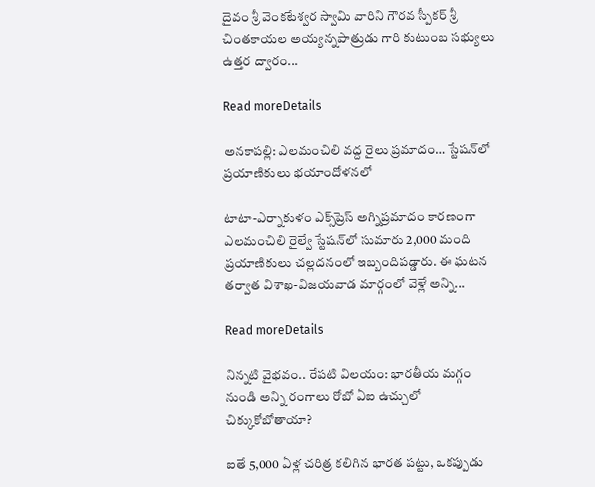దైవం శ్రీ వెంకటేశ్వర స్వామి వారిని గౌరవ స్పీకర్ శ్రీ చింతకాయల అయ్యన్నపాత్రుడు గారి కుటుంబ సభ్యులు ఉత్తర ద్వారం...

Read moreDetails

అనకాపల్లి: ఎలమంచిలి వద్ద రైలు ప్రమాదం… స్టేషన్‌లో ప్రయాణికులు భయాందోళనలో

టాటా-ఎర్నాకుళం ఎక్స్‌ప్రెస్‌ అగ్నిప్రమాదం కారణంగా ఎలమంచిలి రైల్వే స్టేషన్‌లో సుమారు 2,000 మంది ప్రయాణికులు చల్లదనంలో ఇబ్బందిపడ్డారు. ఈ ఘటన తర్వాత విశాఖ-విజయవాడ మార్గంలో వెళ్లే అన్ని...

Read moreDetails

నిన్నటి వైభవం.. రేపటి విలయం: భారతీయ మగ్గం నుండి అన్ని రంగాలు రోబో ఏఐ ఉచ్చులో చిక్కుకోబోతాయా?

ఐతే 5,000 ఏళ్ల చరిత్ర కలిగిన భారత పట్టు, ఒకప్పుడు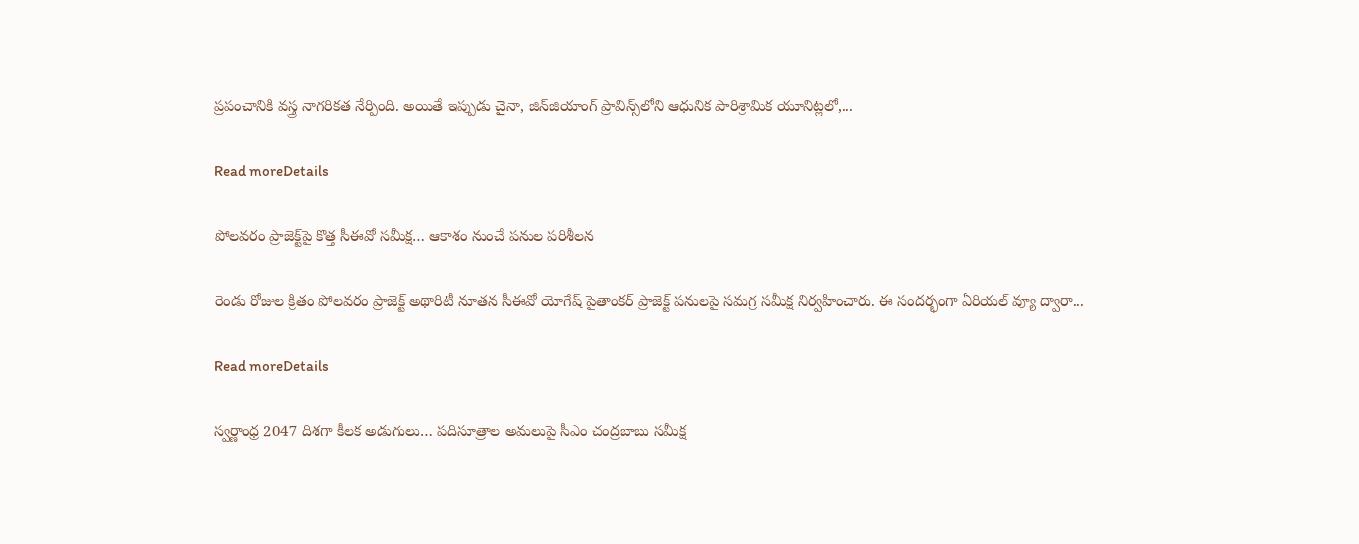ప్రపంచానికి వస్త్ర నాగరికత నేర్పింది. అయితే ఇప్పుడు చైనా, జిన్‌జియాంగ్ ప్రావిన్స్‌లోని ఆధునిక పారిశ్రామిక యూనిట్లలో,...

Read moreDetails

పోలవరం ప్రాజెక్ట్‌పై కొత్త సీఈవో సమీక్ష… ఆకాశం నుంచే పనుల పరిశీలన

రెండు రోజుల క్రితం పోలవరం ప్రాజెక్ట్ అథారిటీ నూతన సీఈవో యోగేష్ పైతాంకర్ ప్రాజెక్ట్ పనులపై సమగ్ర సమీక్ష నిర్వహించారు. ఈ సందర్భంగా ఏరియల్ వ్యూ ద్వారా...

Read moreDetails

స్వర్ణాంధ్ర 2047 దిశగా కీలక అడుగులు… పదిసూత్రాల అమలుపై సీఎం చంద్రబాబు సమీక్ష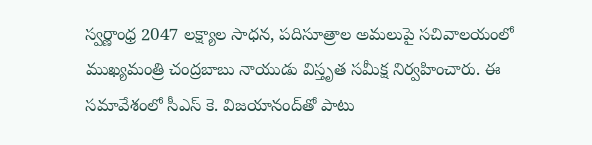స్వర్ణాంధ్ర 2047 లక్ష్యాల సాధన, పదిసూత్రాల అమలుపై సచివాలయంలో ముఖ్యమంత్రి చంద్రబాబు నాయుడు విస్తృత సమీక్ష నిర్వహించారు. ఈ సమావేశంలో సీఎస్ కె. విజయానంద్‌తో పాటు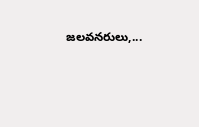జలవనరులు,...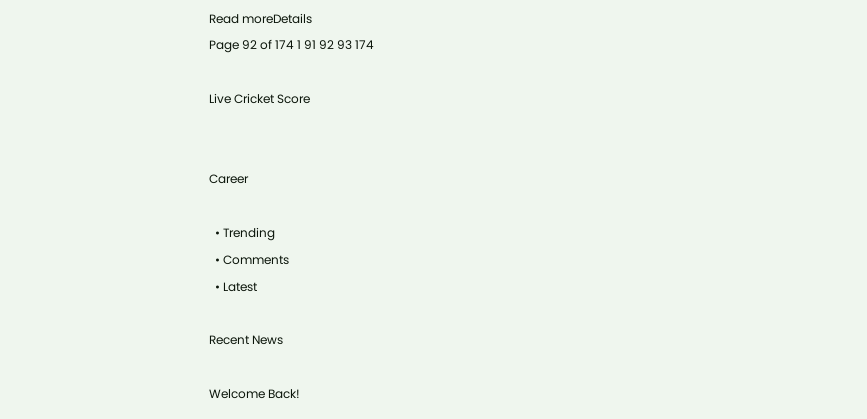Read moreDetails
Page 92 of 174 1 91 92 93 174

Live Cricket Score


Career

  • Trending
  • Comments
  • Latest

Recent News

Welcome Back!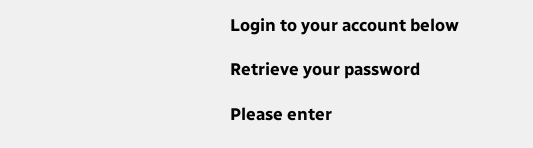Login to your account below

Retrieve your password

Please enter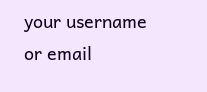your username or email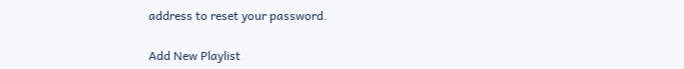address to reset your password.

Add New Playlist